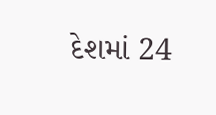દેશમાં 24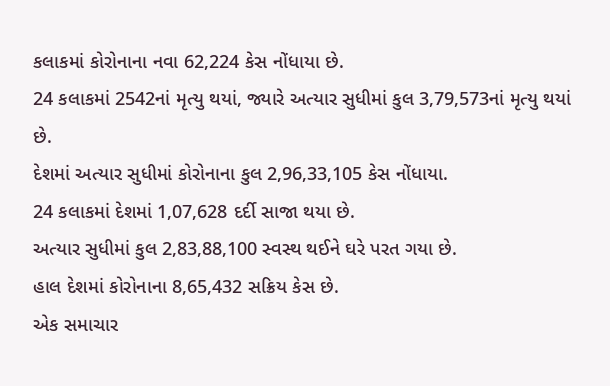કલાકમાં કોરોનાના નવા 62,224 કેસ નોંધાયા છે.
24 કલાકમાં 2542નાં મૃત્યુ થયાં, જ્યારે અત્યાર સુધીમાં કુલ 3,79,573નાં મૃત્યુ થયાં છે.
દેશમાં અત્યાર સુધીમાં કોરોનાના કુલ 2,96,33,105 કેસ નોંધાયા.
24 કલાકમાં દેશમાં 1,07,628 દર્દી સાજા થયા છે.
અત્યાર સુધીમાં કુલ 2,83,88,100 સ્વસ્થ થઈને ઘરે પરત ગયા છે.
હાલ દેશમાં કોરોનાના 8,65,432 સક્રિય કેસ છે.
એક સમાચાર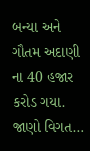બન્યા અને ગૌતમ અદાણી ના 40 હજાર કરોડ ગયા. જાણો વિગત…